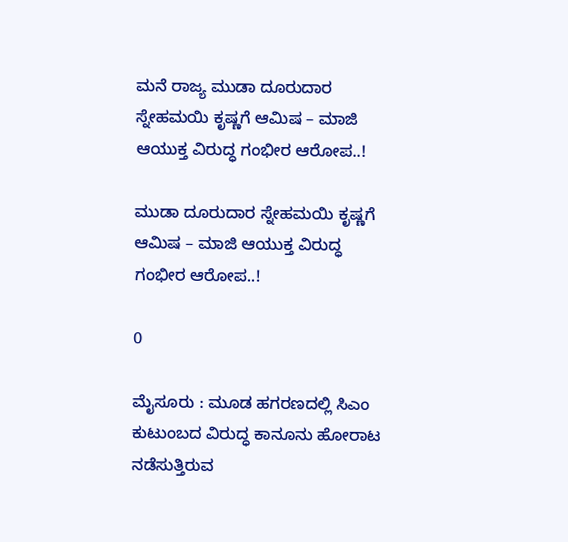ಮನೆ ರಾಜ್ಯ ಮುಡಾ ದೂರುದಾರ ಸ್ನೇಹಮಯಿ ಕೃಷ್ಣಗೆ ಆಮಿಷ – ಮಾಜಿ ಆಯುಕ್ತ ವಿರುದ್ಧ ಗಂಭೀರ ಆರೋಪ..!

ಮುಡಾ ದೂರುದಾರ ಸ್ನೇಹಮಯಿ ಕೃಷ್ಣಗೆ ಆಮಿಷ – ಮಾಜಿ ಆಯುಕ್ತ ವಿರುದ್ಧ ಗಂಭೀರ ಆರೋಪ..!

0

ಮೈಸೂರು : ಮೂಡ ಹಗರಣದಲ್ಲಿ ಸಿಎಂ ಕುಟುಂಬದ ವಿರುದ್ಧ ಕಾನೂನು ಹೋರಾಟ ನಡೆಸುತ್ತಿರುವ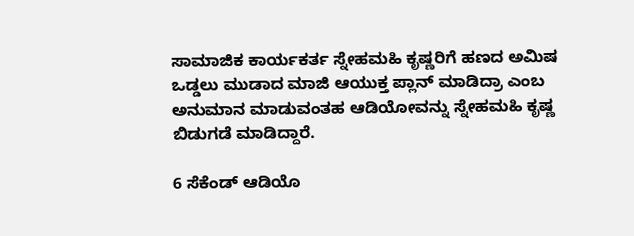ಸಾಮಾಜಿಕ ಕಾರ್ಯಕರ್ತ ಸ್ನೇಹಮಹಿ ಕೃಷ್ಣರಿಗೆ ಹಣದ ಅಮಿಷ ಒಡ್ಡಲು ಮುಡಾದ ಮಾಜಿ ಆಯುಕ್ತ ಪ್ಲಾನ್ ಮಾಡಿದ್ರಾ ಎಂಬ ಅನುಮಾನ ಮಾಡುವಂತಹ ಆಡಿಯೋವನ್ನು ಸ್ನೇಹಮಹಿ ಕೃಷ್ಣ ಬಿಡುಗಡೆ ಮಾಡಿದ್ದಾರೆ.

6 ಸೆಕೆಂಡ್ ಆಡಿಯೊ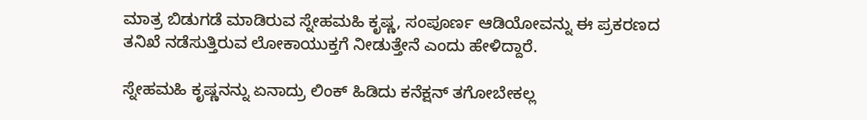ಮಾತ್ರ ಬಿಡುಗಡೆ ಮಾಡಿರುವ ಸ್ನೇಹಮಹಿ ಕೃಷ್ಣ, ಸಂಪೂರ್ಣ ಆಡಿಯೋವನ್ನು ಈ ಪ್ರಕರಣದ ತನಿಖೆ ನಡೆಸುತ್ತಿರುವ ಲೋಕಾಯುಕ್ತಗೆ ನೀಡುತ್ತೇನೆ ಎಂದು ಹೇಳಿದ್ದಾರೆ.

ಸ್ನೇಹಮಹಿ ಕೃಷ್ಣನನ್ನು ಏನಾದ್ರು ಲಿಂಕ್ ಹಿಡಿದು ಕನೆಕ್ಷನ್ ತಗೋಬೇಕಲ್ಲ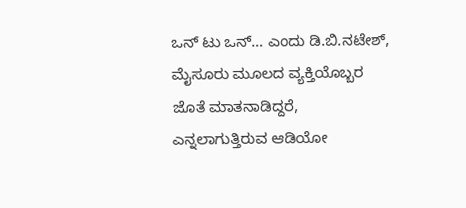ಒನ್ ಟು ಒನ್… ಎಂದು ಡಿ.ಬಿ.ನಟೇಶ್, ಮೈಸೂರು ಮೂಲದ ವ್ಯಕ್ತಿಯೊಬ್ಬರ ಜೊತೆ ಮಾತನಾಡಿದ್ದರೆ, ಎನ್ನಲಾಗುತ್ತಿರುವ ಆಡಿಯೋ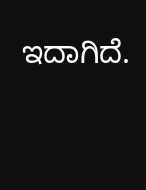ಇದಾಗಿದೆ.